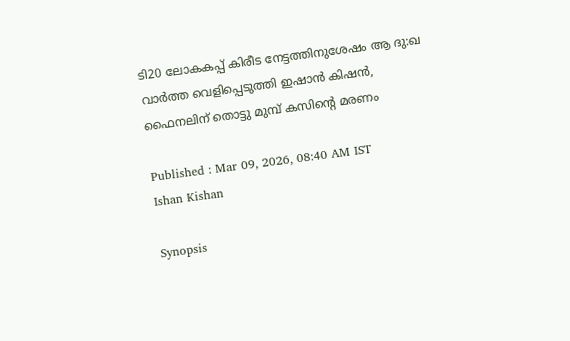ടി20 ലോകകപ്പ് കിരീട നേട്ടത്തിനുശേഷം ആ ദു:ഖ വാര്‍ത്ത വെളിപ്പെടുത്തി ഇഷാന്‍ കിഷന്‍, ഫൈനലിന് തൊട്ടു മുമ്പ് കസിന്‍റെ മരണം

Published : Mar 09, 2026, 08:40 AM IST
Ishan Kishan

Synopsis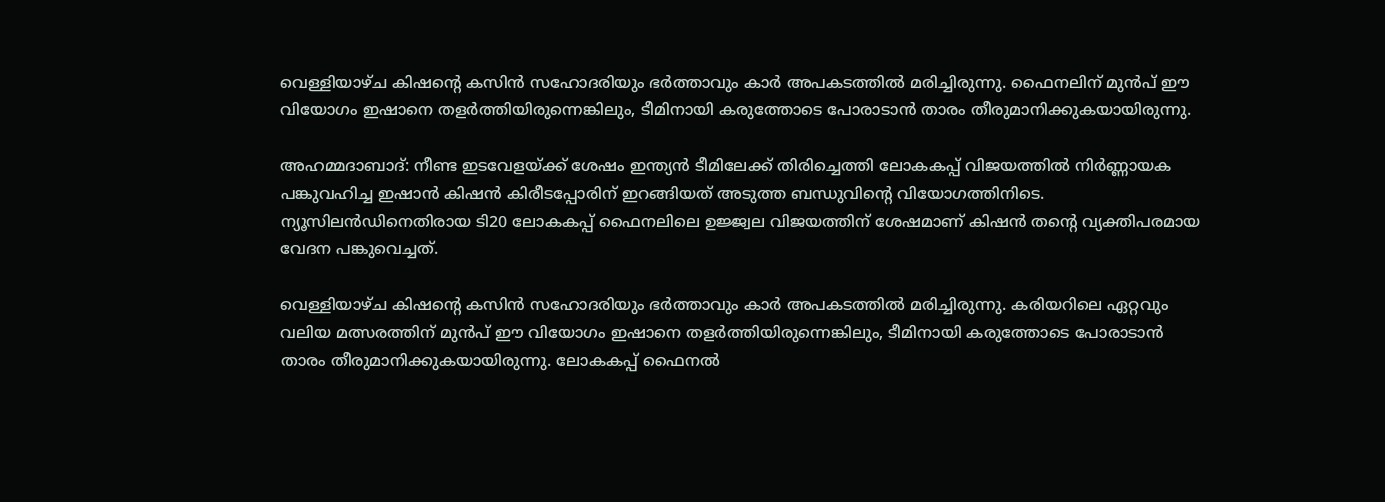വെള്ളിയാഴ്ച കിഷന്‍റെ കസിൻ സഹോദരിയും ഭര്‍ത്താവും കാര്‍ അപകടത്തില്‍ മരിച്ചിരുന്നു. ഫൈനലിന് മുൻപ് ഈ വിയോഗം ഇഷാനെ തളർത്തിയിരുന്നെങ്കിലും, ടീമിനായി കരുത്തോടെ പോരാടാൻ താരം തീരുമാനിക്കുകയായിരുന്നു.

അഹമ്മദാബാദ്: നീണ്ട ഇടവേളയ്ക്ക് ശേഷം ഇന്ത്യൻ ടീമിലേക്ക് തിരിച്ചെത്തി ലോകകപ്പ് വിജയത്തിൽ നിർണ്ണായക പങ്കുവഹിച്ച ഇഷാൻ കിഷൻ കിരീടപ്പോരിന് ഇറങ്ങിയത് അടുത്ത ബന്ധുവിന്‍റെ വിയോഗത്തിനിടെ. ന്യൂസിലൻഡിനെതിരായ ടി20 ലോകകപ്പ് ഫൈനലിലെ ഉജ്ജ്വല വിജയത്തിന് ശേഷമാണ് കിഷന്‍ തന്‍റെ വ്യക്തിപരമായ വേദന പങ്കുവെച്ചത്.

വെള്ളിയാഴ്ച കിഷന്‍റെ കസിൻ സഹോദരിയും ഭര്‍ത്താവും കാര്‍ അപകടത്തില്‍ മരിച്ചിരുന്നു. കരിയറിലെ ഏറ്റവും വലിയ മത്സരത്തിന് മുൻപ് ഈ വിയോഗം ഇഷാനെ തളർത്തിയിരുന്നെങ്കിലും, ടീമിനായി കരുത്തോടെ പോരാടാൻ താരം തീരുമാനിക്കുകയായിരുന്നു. ലോകകപ്പ് ഫൈനല്‍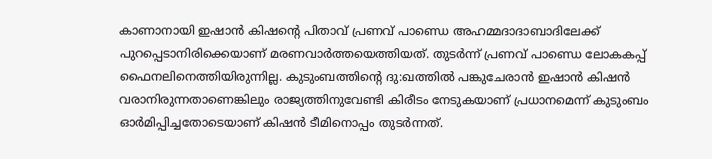കാണാനായി ഇഷാന്‍ കിഷന്‍റെ പിതാവ് പ്രണവ് പാണ്ഡെ അഹമ്മദാദാബാദിലേക്ക് പുറപ്പെടാനിരിക്കെയാണ് മരണവാര്‍ത്തയെത്തിയത്. തുടര്‍ന്ന് പ്രണവ് പാണ്ഡെ ലോകകപ്പ് ഫൈനലിനെത്തിയിരുന്നില്ല. കുടുംബത്തിന്‍റെ ദു:ഖത്തില്‍ പങ്കുചേരാന്‍ ഇഷാന്‍ കിഷന്‍ വരാനിരുന്നതാണെങ്കിലും രാജ്യത്തിനുവേണ്ടി കിരീടം നേടുകയാണ് പ്രധാനമെന്ന് കുടുംബം ഓര്‍മിപ്പിച്ചതോടെയാണ് കിഷന്‍ ടീമിനൊപ്പം തുടര്‍ന്നത്.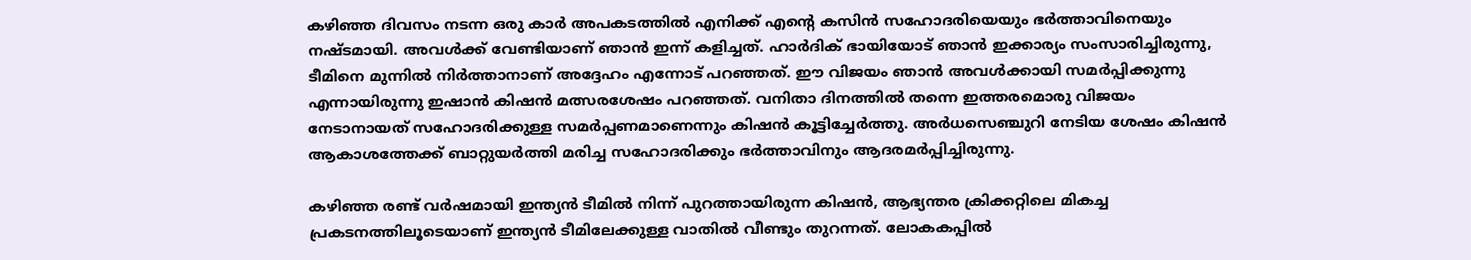കഴിഞ്ഞ ദിവസം നടന്ന ഒരു കാർ അപകടത്തിൽ എനിക്ക് എന്‍റെ കസിന്‍ സഹോദരിയെയും ഭര്‍ത്താവിനെയും നഷ്ടമായി. അവൾക്ക് വേണ്ടിയാണ് ഞാൻ ഇന്ന് കളിച്ചത്. ഹാർദിക് ഭായിയോട് ഞാൻ ഇക്കാര്യം സംസാരിച്ചിരുന്നു, ടീമിനെ മുന്നിൽ നിർത്താനാണ് അദ്ദേഹം എന്നോട് പറഞ്ഞത്. ഈ വിജയം ഞാൻ അവൾക്കായി സമർപ്പിക്കുന്നു എന്നായിരുന്നു ഇഷാൻ കിഷൻ മത്സരശേഷം പറഞ്ഞത്. വനിതാ ദിനത്തിൽ തന്നെ ഇത്തരമൊരു വിജയം നേടാനായത് സഹോദരിക്കുള്ള സമർപ്പണമാണെന്നും കിഷൻ കൂട്ടിച്ചേർത്തു. അര്‍ധസെഞ്ചുറി നേടിയ ശേഷം കിഷന്‍ ആകാശത്തേക്ക് ബാറ്റുയര്‍ത്തി മരിച്ച സഹോദരിക്കും ഭര്‍ത്താവിനും ആദരമര്‍പ്പിച്ചിരുന്നു.

കഴിഞ്ഞ രണ്ട് വര്‍ഷമായി ഇന്ത്യൻ ടീമില്‍ നിന്ന് പുറത്തായിരുന്ന കിഷൻ, ആഭ്യന്തര ക്രിക്കറ്റിലെ മികച്ച പ്രകടനത്തിലൂടെയാണ് ഇന്ത്യൻ ടീമിലേക്കുള്ള വാതിൽ വീണ്ടും തുറന്നത്. ലോകകപ്പില്‍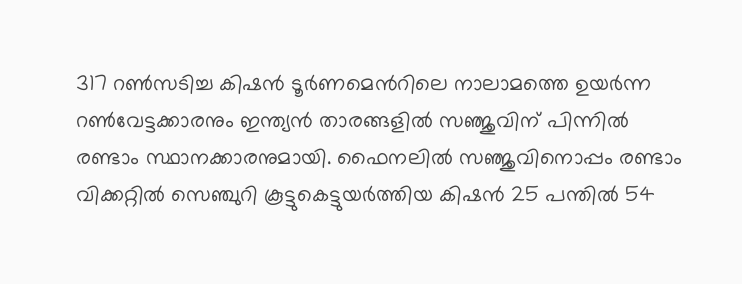317 റണ്‍സടിച്ച കിഷന്‍ ടൂർണമെന്‍റിലെ നാലാമത്തെ ഉയർന്ന റൺവേട്ടക്കാരനും ഇന്ത്യൻ താരങ്ങളില്‍ സഞ്ജുവിന് പിന്നില്‍ രണ്ടാം സ്ഥാനക്കാരനുമായി. ഫൈനലില്‍ സഞ്ജുവിനൊപ്പം രണ്ടാം വിക്കറ്റില്‍ സെഞ്ചുറി കൂട്ടുകെട്ടുയര്‍ത്തിയ കിഷന്‍ 25 പന്തില്‍ 54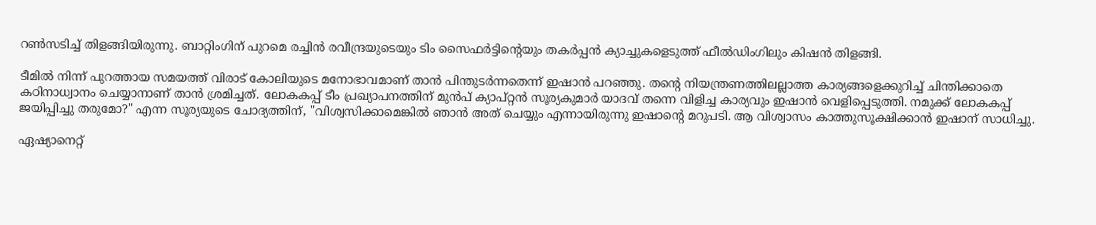റണ്‍സടിച്ച് തിളങ്ങിയിരുന്നു. ബാറ്റിംഗിന് പുറമെ രച്ചിന്‍ രവീന്ദ്രയുടെയും ടിം സൈഫര്‍ട്ടിന്‍റെയും തകര്‍പ്പൻ ക്യാച്ചുകളെടുത്ത് ഫീല്‍ഡിംഗിലും കിഷന്‍ തിളങ്ങി.

ടീമിൽ നിന്ന് പുറത്തായ സമയത്ത് വിരാട് കോലിയുടെ മനോഭാവമാണ് താൻ പിന്തുടർന്നതെന്ന് ഇഷാൻ പറഞ്ഞു. തന്‍റെ നിയന്ത്രണത്തിലല്ലാത്ത കാര്യങ്ങളെക്കുറിച്ച് ചിന്തിക്കാതെ കഠിനാധ്വാനം ചെയ്യാനാണ് താൻ ശ്രമിച്ചത്. ലോകകപ്പ് ടീം പ്രഖ്യാപനത്തിന് മുൻപ് ക്യാപ്റ്റൻ സൂര്യകുമാർ യാദവ് തന്നെ വിളിച്ച കാര്യവും ഇഷാൻ വെളിപ്പെടുത്തി. നമുക്ക് ലോകകപ്പ് ജയിപ്പിച്ചു തരുമോ?" എന്ന സൂര്യയുടെ ചോദ്യത്തിന്, "വിശ്വസിക്കാമെങ്കിൽ ഞാൻ അത് ചെയ്യും എന്നായിരുന്നു ഇഷാന്‍റെ മറുപടി. ആ വിശ്വാസം കാത്തുസൂക്ഷിക്കാൻ ഇഷാന് സാധിച്ചു.

ഏഷ്യാനെറ്റ്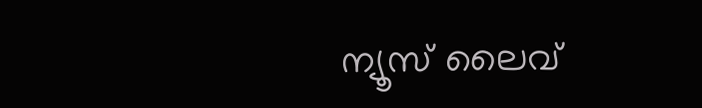ന്യൂസ് ലൈവ്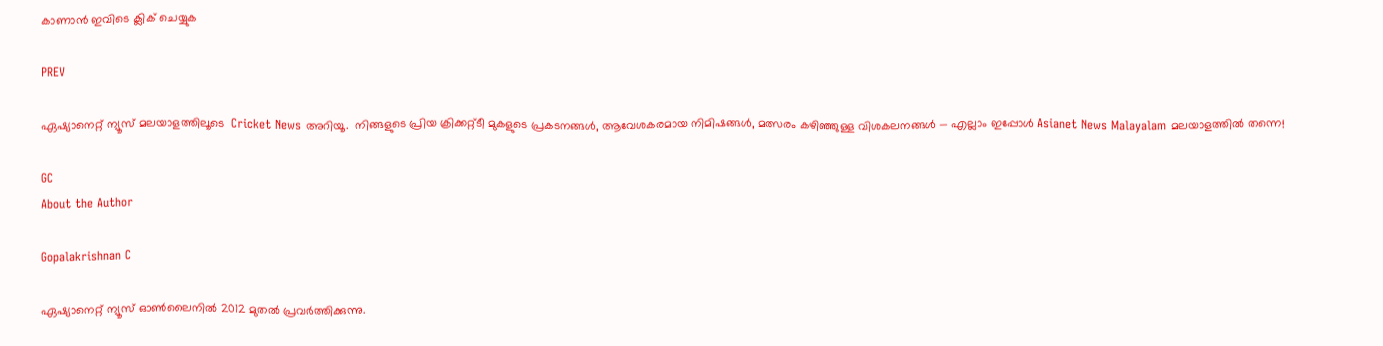കാണാന്‍ ഇവിടെ ക്ലിക് ചെയ്യുക

PREV

ഏഷ്യാനെറ്റ് ന്യൂസ് മലയാളത്തിലൂടെ  Cricket News അറിയൂ.  നിങ്ങളുടെ പ്രിയ ക്രിക്കറ്റ്ടീ മുകളുടെ പ്രകടനങ്ങൾ, ആവേശകരമായ നിമിഷങ്ങൾ, മത്സരം കഴിഞ്ഞുള്ള വിശകലനങ്ങൾ — എല്ലാം ഇപ്പോൾ Asianet News Malayalam മലയാളത്തിൽ തന്നെ!

GC
About the Author

Gopalakrishnan C

ഏഷ്യാനെറ്റ് ന്യൂസ് ഓണ്‍ലൈനില്‍ 2012 മുതല്‍ പ്രവര്‍ത്തിക്കുന്നു.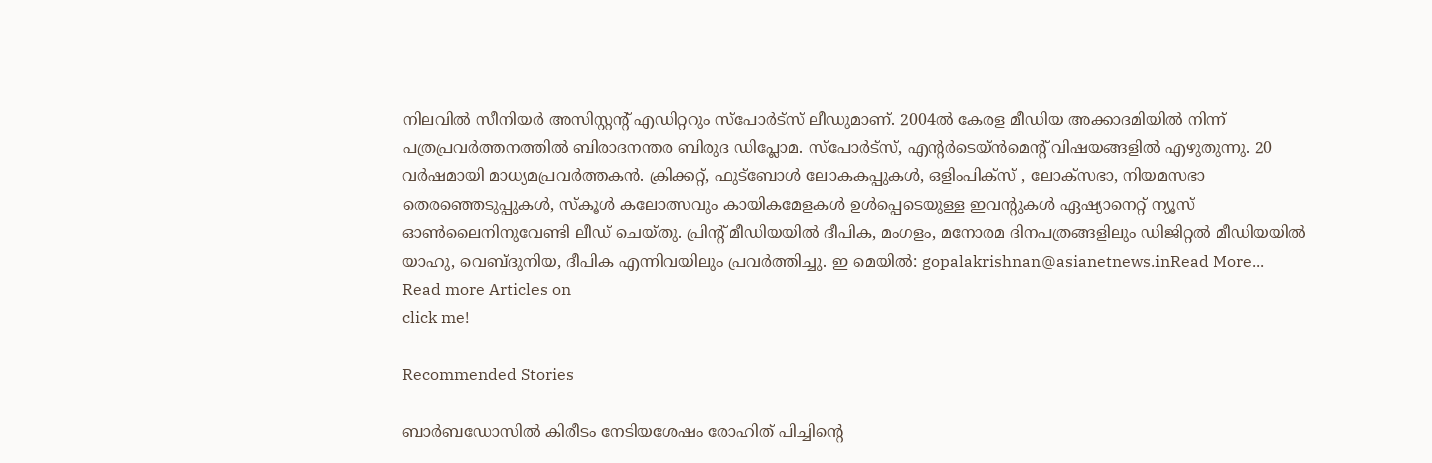നിലവില്‍ സീനിയര്‍ അസിസ്റ്റന്‍റ് എഡിറ്ററും സ്പോർട്സ് ലീഡുമാണ്. 2004ൽ കേരള മീഡിയ അക്കാദമിയില്‍ നിന്ന് പത്രപ്രവര്‍ത്തനത്തില്‍ ബിരാദനന്തര ബിരുദ ഡിപ്ലോമ. സ്പോര്‍ട്സ്, എന്‍റര്‍ടെയ്ൻമെന്‍റ് വിഷയങ്ങളില്‍ എഴുതുന്നു. 20 വര്‍ഷമായി മാധ്യമപ്രവര്‍ത്തകൻ. ക്രിക്കറ്റ്, ഫുട്ബോള്‍ ലോകകപ്പുകൾ, ഒളിംപിക്സ് , ലോക്സഭാ, നിയമസഭാ തെരഞ്ഞെടുപ്പുകള്‍, സ്കൂള്‍ കലോത്സവും കായികമേളകള്‍ ഉള്‍പ്പെടെയുള്ള ഇവന്‍റുകള്‍ ഏഷ്യാനെറ്റ് ന്യൂസ് ഓണ്‍ലൈനിനുവേണ്ടി ലീഡ് ചെയ്തു. പ്രിന്‍റ് മീഡിയയില്‍ ദീപിക, മംഗളം, മനോരമ ദിനപത്രങ്ങളിലും ഡിജിറ്റൽ മീഡിയയില്‍ യാഹു, വെബ്ദുനിയ, ദീപിക എന്നിവയിലും പ്രവര്‍ത്തിച്ചു. ഇ മെയില്‍: gopalakrishnan@asianetnews.inRead More...
Read more Articles on
click me!

Recommended Stories

ബാര്‍ബഡോസില്‍ കിരീടം നേടിയശേഷം രോഹിത് പിച്ചിന്‍റെ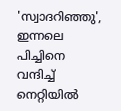'സ്വാദറിഞ്ഞു', ഇന്നലെ പിച്ചിനെ വന്ദിച്ച് നെറ്റിയില്‍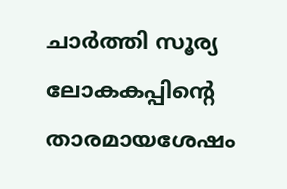ചാർത്തി സൂര്യ
ലോകകപ്പിന്‍റെ താരമായശേഷം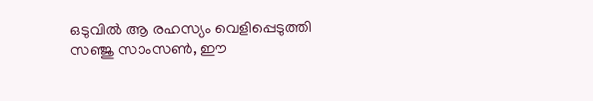ഒടുവില്‍ ആ രഹസ്യം വെളിപ്പെടുത്തി സഞ്ജു സാംസൺ, ഈ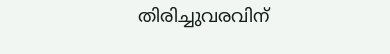തിരിച്ചുവരവിന്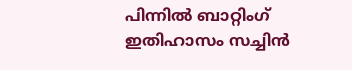പിന്നില്‍ ബാറ്റിംഗ് ഇതിഹാസം സച്ചിന്‍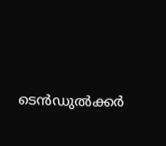ടെന്‍ഡുല്‍ക്കര്‍